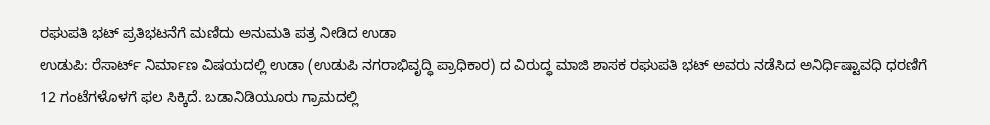ರಘುಪತಿ ಭಟ್ ಪ್ರತಿಭಟನೆಗೆ ಮಣಿದು ಅನುಮತಿ ಪತ್ರ ನೀಡಿದ ಉಡಾ
ಉಡುಪಿ: ರೆಸಾರ್ಟ್ ನಿರ್ಮಾಣ ವಿಷಯದಲ್ಲಿ ಉಡಾ (ಉಡುಪಿ ನಗರಾಭಿವೃದ್ಧಿ ಪ್ರಾಧಿಕಾರ) ದ ವಿರುದ್ಧ ಮಾಜಿ ಶಾಸಕ ರಘುಪತಿ ಭಟ್ ಅವರು ನಡೆಸಿದ ಅನಿರ್ಧಿಷ್ಟಾವಧಿ ಧರಣಿಗೆ 12 ಗಂಟೆಗಳೊಳಗೆ ಫಲ ಸಿಕ್ಕಿದೆ. ಬಡಾನಿಡಿಯೂರು ಗ್ರಾಮದಲ್ಲಿ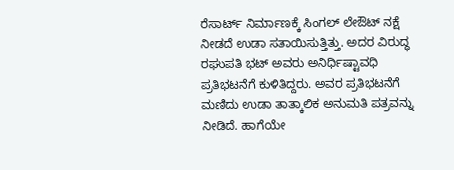ರೆಸಾರ್ಟ್ ನಿರ್ಮಾಣಕ್ಕೆ ಸಿಂಗಲ್ ಲೇಔಟ್ ನಕ್ಷೆ ನೀಡದೆ ಉಡಾ ಸತಾಯಿಸುತ್ತಿತ್ತು. ಅದರ ವಿರುದ್ಧ ರಘುಪತಿ ಭಟ್ ಅವರು ಅನಿರ್ಧಿಷ್ಟಾವಧಿ ಪ್ರತಿಭಟನೆಗೆ ಕುಳಿತಿದ್ದರು. ಅವರ ಪ್ರತಿಭಟನೆಗೆ ಮಣಿದು ಉಡಾ ತಾತ್ಕಾಲಿಕ ಅನುಮತಿ ಪತ್ರವನ್ನು ನೀಡಿದೆ. ಹಾಗೆಯೇ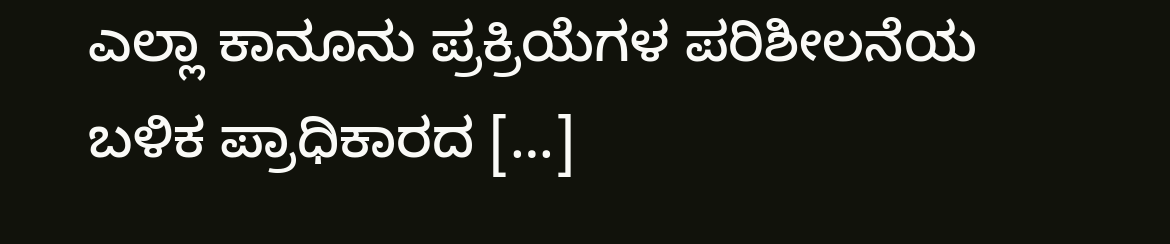ಎಲ್ಲಾ ಕಾನೂನು ಪ್ರಕ್ರಿಯೆಗಳ ಪರಿಶೀಲನೆಯ ಬಳಿಕ ಪ್ರಾಧಿಕಾರದ […]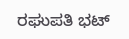ರಘುಪತಿ ಭಟ್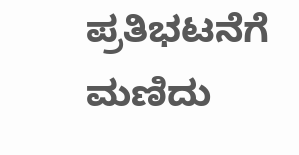ಪ್ರತಿಭಟನೆಗೆ ಮಣಿದು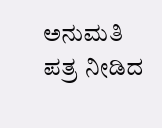ಅನುಮತಿ ಪತ್ರ ನೀಡಿದ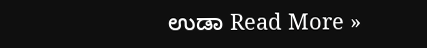ಉಡಾ Read More »